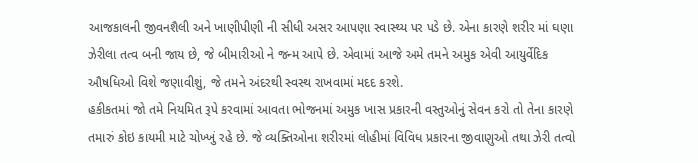આજકાલની જીવનશૈલી અને ખાણીપીણી ની સીધી અસર આપણા સ્વાસ્થ્ય પર પડે છે. એના કારણે શરીર માં ઘણા ઝેરીલા તત્વ બની જાય છે, જે બીમારીઓ ને જન્મ આપે છે. એવામાં આજે અમે તમને અમુક એવી આયુર્વેદિક ઔષધિઓ વિશે જણાવીશું, જે તમને અંદરથી સ્વસ્થ રાખવામાં મદદ કરશે.
હકીકતમાં જો તમે નિયમિત રૂપે કરવામાં આવતા ભોજનમાં અમુક ખાસ પ્રકારની વસ્તુઓનું સેવન કરો તો તેના કારણે તમારું કોઇ કાયમી માટે ચોખ્ખું રહે છે. જે વ્યક્તિઓના શરીરમાં લોહીમાં વિવિધ પ્રકારના જીવાણુઓ તથા ઝેરી તત્વો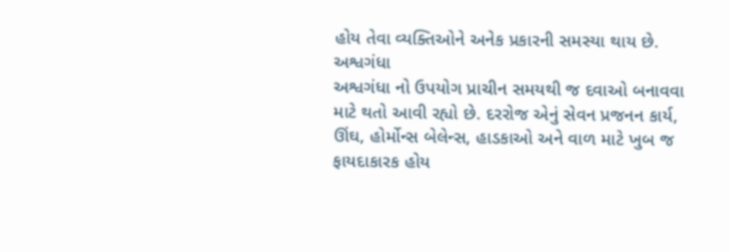હોય તેવા વ્યક્તિઓને અનેક પ્રકારની સમસ્યા થાય છે.
અશ્વગંધા
અશ્વગંધા નો ઉપયોગ પ્રાચીન સમયથી જ દવાઓ બનાવવા માટે થતો આવી રહ્યો છે. દરરોજ એનું સેવન પ્રજનન કાર્ય, ઊંઘ, હોર્મોન્સ બેલેન્સ, હાડકાઓ અને વાળ માટે ખુબ જ ફાયદાકારક હોય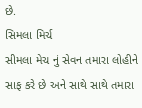છે.
સિમલા મિર્ચ
સીમલા મેચ નું સેવન તમારા લોહીને સાફ કરે છે અને સાથે સાથે તમારા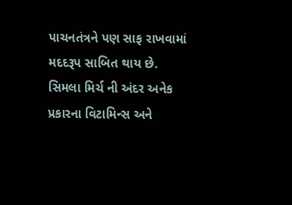પાચનતંત્રને પણ સાફ રાખવામાં મદદરૂપ સાબિત થાય છે. સિમલા મિર્ચ ની અંદર અનેક પ્રકારના વિટામિન્સ અને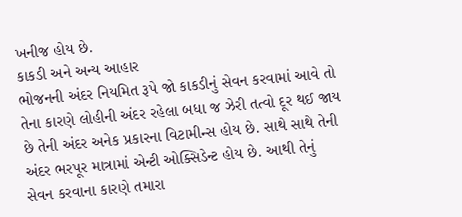ખનીજ હોય છે.
કાકડી અને અન્ય આહાર
ભોજનની અંદર નિયમિત રૂપે જો કાકડીનું સેવન કરવામાં આવે તો તેના કારણે લોહીની અંદર રહેલા બધા જ ઝેરી તત્વો દૂર થઈ જાય છે તેની અંદર અનેક પ્રકારના વિટામીન્સ હોય છે. સાથે સાથે તેની અંદર ભરપૂર માત્રામાં એન્ટી ઓક્સિડેન્ટ હોય છે. આથી તેનું સેવન કરવાના કારણે તમારા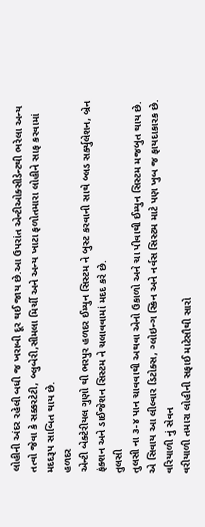લોહીની અંદર રહેલી બધી જ ખરાબી દૂર થઈ જાય છે.આ ઉપરાંત એન્ટીઓક્સીડેન્ટથી ભરેલા અન્ય તત્વો જેવા કે સક્કરટેટી, બ્લુબેરી,સીમલા મિર્ચી અને અન્ય ખાટા ફળોતમારા લોહીને સાફ કરવામાં મદદરૂપ સાબિત થાય છે.
હળદર
એન્ટી બેક્ટેરીયલ ગુણો થી ભરપુર હળદર ઈમ્યુન સિસ્ટમ ને બુસ્ટ કરવાની સાથે બ્લડ સર્ક્યુલેશન, બ્રેન ફંક્શન અને ડાઈજેશન સિસ્ટમ ને ચલાવવામાં મદદ કરે છે.
તુલસી
તુલસી ના ૩-૪ પાન ચાવવાથી અથવા એનો ઉકાળો અને ચા પીવાથી ઈમ્યુન સિસ્ટમ મજબુત થાય છે. એ સિવાય આ લીલ્વાર ડિટોક્સ, ગ્લોઇન્ગ સ્કિન અને નર્વસ સિસ્ટમ માટે પણ ખુબ જ ફાયદાકારક છે.
વરિયાળી નું સેવન
વરીયાળી તમારા લોહીની સફાઈ માટેસૌથી સારો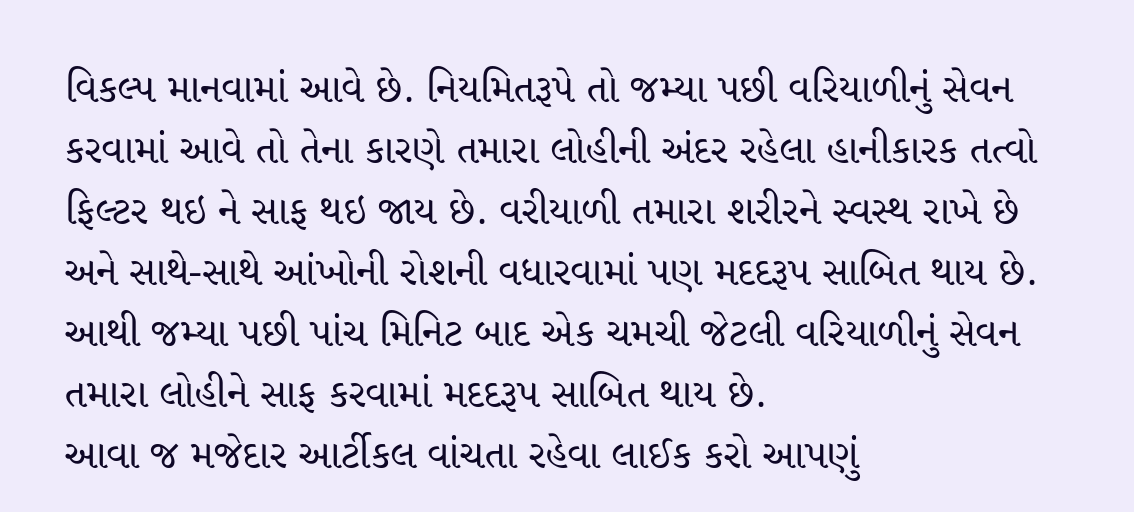વિકલ્પ માનવામાં આવે છે. નિયમિતરૂપે તો જમ્યા પછી વરિયાળીનું સેવન કરવામાં આવે તો તેના કારણે તમારા લોહીની અંદર રહેલા હાનીકારક તત્વો ફિલ્ટર થઇ ને સાફ થઇ જાય છે. વરીયાળી તમારા શરીરને સ્વસ્થ રાખે છે અને સાથે-સાથે આંખોની રોશની વધારવામાં પણ મદદરૂપ સાબિત થાય છે. આથી જમ્યા પછી પાંચ મિનિટ બાદ એક ચમચી જેટલી વરિયાળીનું સેવન તમારા લોહીને સાફ કરવામાં મદદરૂપ સાબિત થાય છે.
આવા જ મજેદાર આર્ટીકલ વાંચતા રહેવા લાઈક કરો આપણું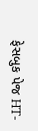ફેસબુક પેજ HT-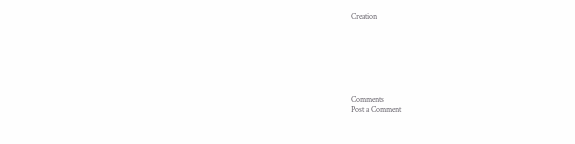Creation







Comments
Post a Comment